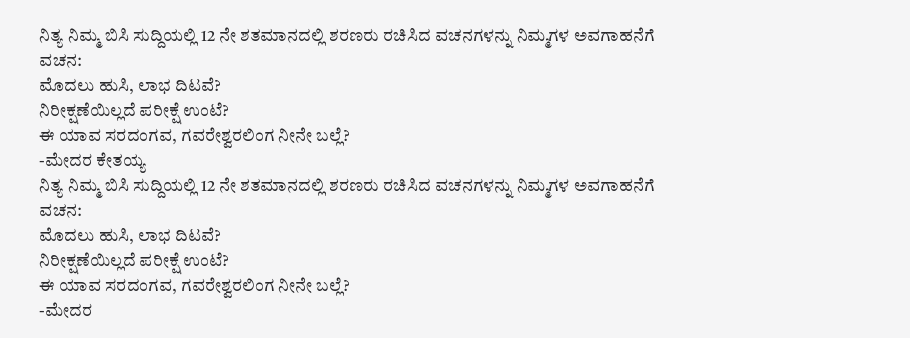ನಿತ್ಯ ನಿಮ್ಮ ಬಿಸಿ ಸುದ್ದಿಯಲ್ಲಿ 12 ನೇ ಶತಮಾನದಲ್ಲಿ ಶರಣರು ರಚಿಸಿದ ವಚನಗಳನ್ನು ನಿಮ್ಮಗಳ ಅವಗಾಹನೆಗೆ
ವಚನ:
ಮೊದಲು ಹುಸಿ, ಲಾಭ ದಿಟವೆ?
ನಿರೀಕ್ಷಣೆಯಿಲ್ಲದೆ ಪರೀಕ್ಷೆ ಉಂಟೆ?
ಈ ಯಾವ ಸರದಂಗವ, ಗವರೇಶ್ವರಲಿಂಗ ನೀನೇ ಬಲ್ಲೆ?
-ಮೇದರ ಕೇತಯ್ಯ
ನಿತ್ಯ ನಿಮ್ಮ ಬಿಸಿ ಸುದ್ದಿಯಲ್ಲಿ 12 ನೇ ಶತಮಾನದಲ್ಲಿ ಶರಣರು ರಚಿಸಿದ ವಚನಗಳನ್ನು ನಿಮ್ಮಗಳ ಅವಗಾಹನೆಗೆ
ವಚನ:
ಮೊದಲು ಹುಸಿ, ಲಾಭ ದಿಟವೆ?
ನಿರೀಕ್ಷಣೆಯಿಲ್ಲದೆ ಪರೀಕ್ಷೆ ಉಂಟೆ?
ಈ ಯಾವ ಸರದಂಗವ, ಗವರೇಶ್ವರಲಿಂಗ ನೀನೇ ಬಲ್ಲೆ?
-ಮೇದರ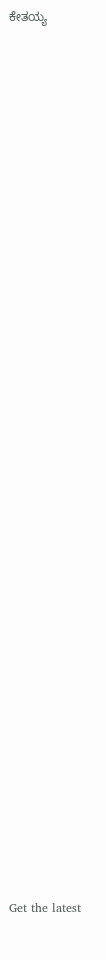ಕೇತಯ್ಯ
















































Get the latest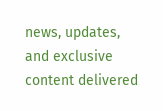news, updates, and exclusive content delivered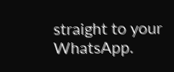straight to your WhatsApp.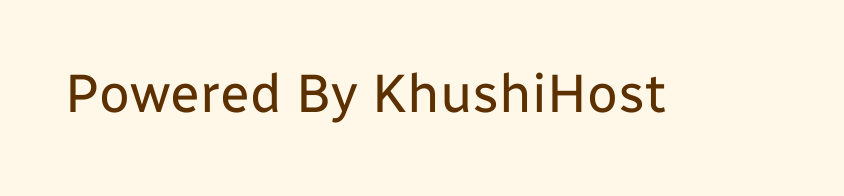Powered By KhushiHost